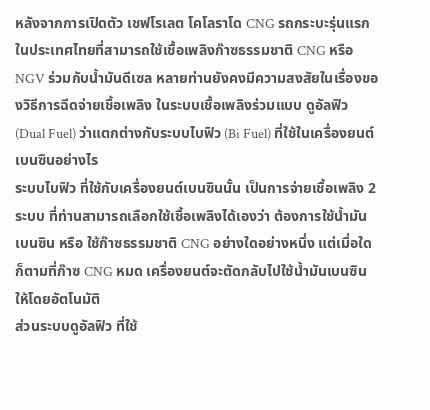หลังจากการเปิดตัว เชฟโรเลต โคโลราโด CNG รถกระบะรุ่นแรกในประเทศไทยที่สามารถใช้เชื้อเพลิงก๊าซธรรมชาติ CNG หรือ NGV ร่วมกับน้ำมันดีเซล หลายท่านยังคงมีความสงสัยในเรื่องของวิธีการฉีดจ่ายเชื้อเพลิง ในระบบเชื้อเพลิงร่วมแบบ ดูอัลฟิว (Dual Fuel) ว่าแตกต่างกับระบบไบฟิว (Bi Fuel) ที่ใช้ในเครื่องยนต์เบนซินอย่างไร
ระบบไบฟิว ที่ใช้กับเครื่องยนต์เบนซินนั้น เป็นการจ่ายเชื้อเพลิง 2 ระบบ ที่ท่านสามารถเลือกใช้เชื้อเพลิงได้เองว่า ต้องการใช้น้ำมันเบนซิน หรือ ใช้ก๊าซธรรมชาติ CNG อย่างใดอย่างหนึ่ง แต่เมื่อใดก็ตามที่ก๊าซ CNG หมด เครื่องยนต์จะตัดกลับไปใช้น้ำมันเบนซินให้โดยอัตโนมัติ
ส่วนระบบดูอัลฟิว ที่ใช้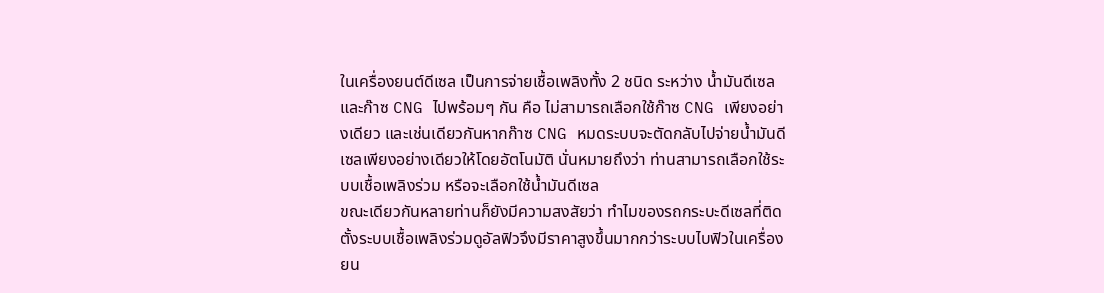ในเครื่องยนต์ดีเซล เป็นการจ่ายเชื้อเพลิงทั้ง 2 ชนิด ระหว่าง น้ำมันดีเซลและก๊าซ CNG ไปพร้อมๆ กัน คือ ไม่สามารถเลือกใช้ก๊าซ CNG เพียงอย่างเดียว และเช่นเดียวกันหากก๊าซ CNG หมดระบบจะตัดกลับไปจ่ายน้ำมันดีเซลเพียงอย่างเดียวให้โดยอัตโนมัติ นั่นหมายถึงว่า ท่านสามารถเลือกใช้ระบบเชื้อเพลิงร่วม หรือจะเลือกใช้น้ำมันดีเซล
ขณะเดียวกันหลายท่านก็ยังมีความสงสัยว่า ทำไมของรถกระบะดีเซลที่ติดตั้งระบบเชื้อเพลิงร่วมดูอัลฟิวจึงมีราคาสูงขึ้นมากกว่าระบบไบฟิวในเครื่องยน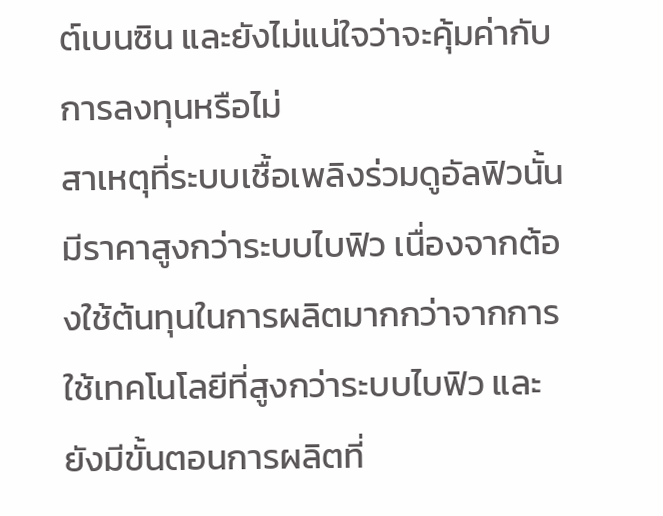ต์เบนซิน และยังไม่แน่ใจว่าจะคุ้มค่ากับการลงทุนหรือไม่
สาเหตุที่ระบบเชื้อเพลิงร่วมดูอัลฟิวนั้นมีราคาสูงกว่าระบบไบฟิว เนื่องจากต้องใช้ต้นทุนในการผลิตมากกว่าจากการใช้เทคโนโลยีที่สูงกว่าระบบไบฟิว และยังมีขั้นตอนการผลิตที่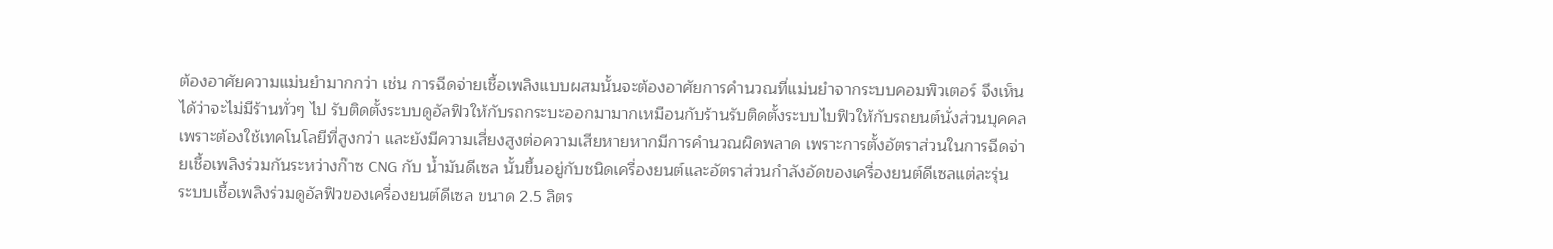ต้องอาศัยความแม่นยำมากกว่า เช่น การฉีดจ่ายเชื้อเพลิงแบบผสมนั้นจะต้องอาศัยการคำนวณที่แม่นยำจากระบบคอมพิวเตอร์ จึงเห็นได้ว่าจะไม่มีร้านทั่วๆ ไป รับติดตั้งระบบดูอัลฟิวให้กับรถกระบะออกมามากเหมือนกับร้านรับติดตั้งระบบไบฟิวให้กับรถยนต์นั่งส่วนบุคคล เพราะต้องใช้เทคโนโลยีที่สูงกว่า และยังมีความเสี่ยงสูงต่อความเสียหายหากมีการคำนวณผิดพลาด เพราะการตั้งอัตราส่วนในการฉีดจ่ายเชื้อเพลิงร่วมกันระหว่างก๊าซ CNG กับ น้ำมันดีเซล นั้นขึ้นอยู่กับชนิดเครื่องยนต์และอัตราส่วนกำลังอัดของเครื่องยนต์ดีเซลแต่ละรุ่น
ระบบเชื้อเพลิงร่วมดูอัลฟิวของเครื่องยนต์ดีเซล ขนาด 2.5 ลิตร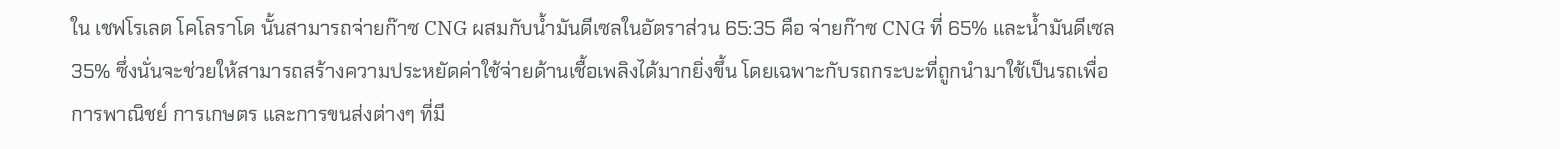ใน เชฟโรเลต โคโลราโด นั้นสามารถจ่ายก๊าซ CNG ผสมกับน้ำมันดีเซลในอัตราส่วน 65:35 คือ จ่ายก๊าซ CNG ที่ 65% และน้ำมันดีเซล 35% ซึ่งนั่นจะช่วยให้สามารถสร้างความประหยัดค่าใช้จ่ายด้านเชื้อเพลิงได้มากยิ่งขึ้น โดยเฉพาะกับรถกระบะที่ถูกนำมาใช้เป็นรถเพื่อการพาณิชย์ การเกษตร และการขนส่งต่างๆ ที่มี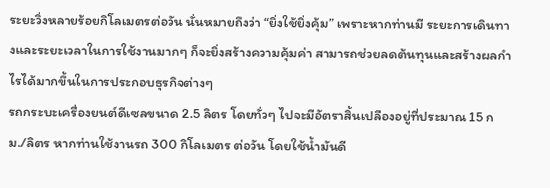ระยะวิ่งหลายร้อยกิโลเมตรต่อวัน นั่นหมายถึงว่า “ยิ่งใช้ยิ่งคุ้ม” เพราะหากท่านมี ระยะการเดินทางและระยะเวลาในการใช้งานมากๆ ก็จะยิ่งสร้างความคุ้มค่า สามารถช่วยลดต้นทุนและสร้างผลกำไรได้มากขึ้นในการประกอบธุรกิจต่างๆ
รถกระบะเครื่องยนต์ดีเซลขนาด 2.5 ลิตร โดยทั่วๆ ไปจะมีอัตราสิ้นเปลืองอยู่ที่ประมาณ 15 กม./ลิตร หากท่านใช้งานรถ 300 กิโลเมตร ต่อวัน โดยใช้น้ำมันดี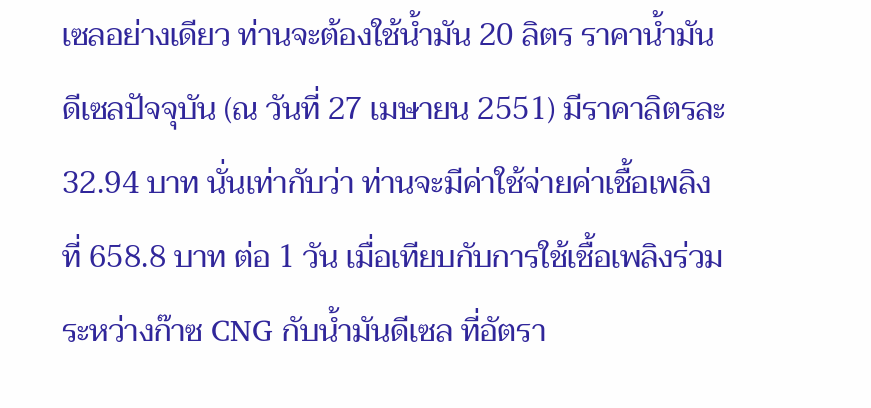เซลอย่างเดียว ท่านจะต้องใช้น้ำมัน 20 ลิตร ราคาน้ำมันดีเซลปัจจุบัน (ณ วันที่ 27 เมษายน 2551) มีราคาลิตรละ 32.94 บาท นั่นเท่ากับว่า ท่านจะมีค่าใช้จ่ายค่าเชื้อเพลิงที่ 658.8 บาท ต่อ 1 วัน เมื่อเทียบกับการใช้เชื้อเพลิงร่วมระหว่างก๊าซ CNG กับน้ำมันดีเซล ที่อัตรา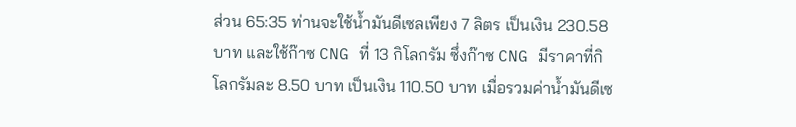ส่วน 65:35 ท่านจะใช้น้ำมันดีเซลเพียง 7 ลิตร เป็นเงิน 230.58 บาท และใช้ก๊าซ CNG ที่ 13 กิโลกรัม ซึ่งก๊าซ CNG มีราคาที่กิโลกรัมละ 8.50 บาท เป็นเงิน 110.50 บาท เมื่อรวมค่าน้ำมันดีเซ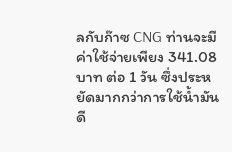ลกับก๊าซ CNG ท่านจะมีค่าใช้จ่ายเพียง 341.08 บาท ต่อ 1 วัน ซึ่งประหยัดมากกว่าการใช้น้ำมันดี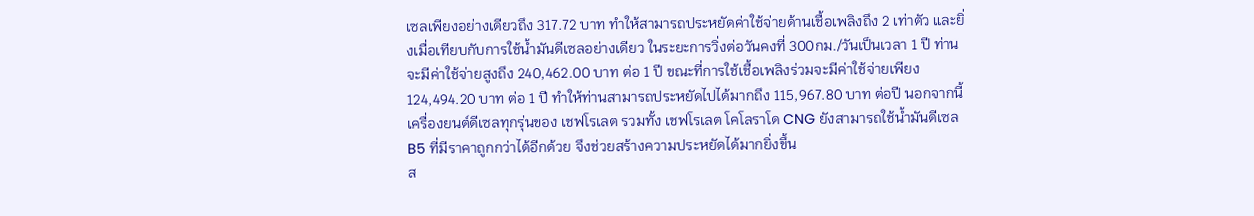เซลเพียงอย่างเดียวถึง 317.72 บาท ทำให้สามารถประหยัดค่าใช้จ่ายด้านเชื้อเพลิงถึง 2 เท่าตัว และยิ่งเมื่อเทียบกับการใช้น้ำมันดีเซลอย่างเดียว ในระยะการวิ่งต่อวันคงที่ 300กม./วันเป็นเวลา 1 ปี ท่านจะมีค่าใช้จ่ายสูงถึง 240,462.00 บาท ต่อ 1 ปี ขณะที่การใช้เชื้อเพลิงร่วมจะมีค่าใช้จ่ายเพียง 124,494.20 บาท ต่อ 1 ปี ทำให้ท่านสามารถประหยัดไปได้มากถึง 115,967.80 บาท ต่อปี นอกจากนี้เครื่องยนต์ดีเซลทุกรุ่นของ เชฟโรเลต รวมทั้ง เชฟโรเลต โคโลราโด CNG ยังสามารถใช้น้ำมันดีเซล B5 ที่มีราคาถูกกว่าได้อีกด้วย จึงช่วยสร้างความประหยัดได้มากยิ่งขึ้น
ส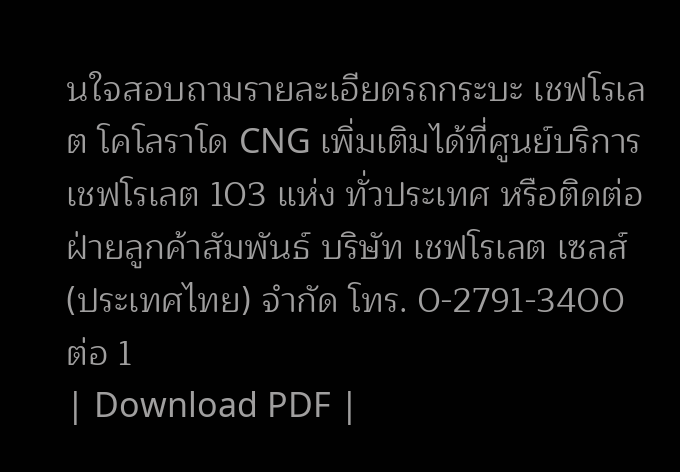นใจสอบถามรายละเอียดรถกระบะ เชฟโรเลต โคโลราโด CNG เพิ่มเติมได้ที่ศูนย์บริการ เชฟโรเลต 103 แห่ง ทั่วประเทศ หรือติดต่อฝ่ายลูกค้าสัมพันธ์ บริษัท เชฟโรเลต เซลส์ (ประเทศไทย) จำกัด โทร. 0-2791-3400 ต่อ 1
| Download PDF |